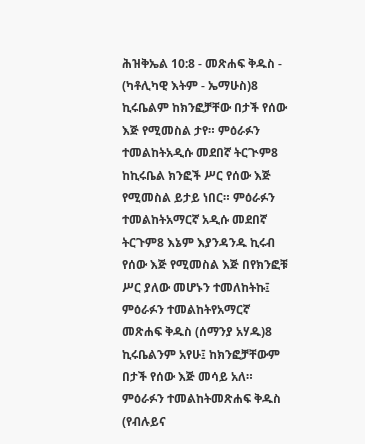ሕዝቅኤል 10:8 - መጽሐፍ ቅዱስ - (ካቶሊካዊ እትም - ኤማሁስ)8 ኪሩቤልም ከክንፎቻቸው በታች የሰው እጅ የሚመስል ታየ። ምዕራፉን ተመልከትአዲሱ መደበኛ ትርጒም8 ከኪሩቤል ክንፎች ሥር የሰው እጅ የሚመስል ይታይ ነበር። ምዕራፉን ተመልከትአማርኛ አዲሱ መደበኛ ትርጉም8 እኔም እያንዳንዱ ኪሩብ የሰው እጅ የሚመስል እጅ በየክንፎቹ ሥር ያለው መሆኑን ተመለከትኩ፤ ምዕራፉን ተመልከትየአማርኛ መጽሐፍ ቅዱስ (ሰማንያ አሃዱ)8 ኪሩቤልንም አየሁ፤ ከክንፎቻቸውም በታች የሰው እጅ መሳይ አለ። ምዕራፉን ተመልከትመጽሐፍ ቅዱስ (የብሉይና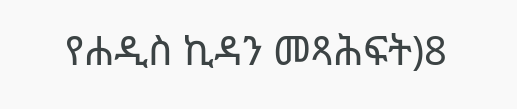የሐዲስ ኪዳን መጻሕፍት)8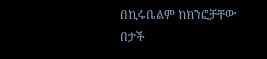በኪሩቤልም ከክንፎቻቸው በታች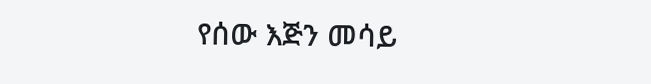የሰው እጅን መሳይ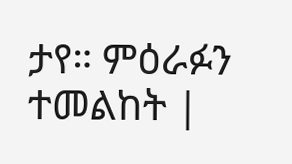ታየ። ምዕራፉን ተመልከት |